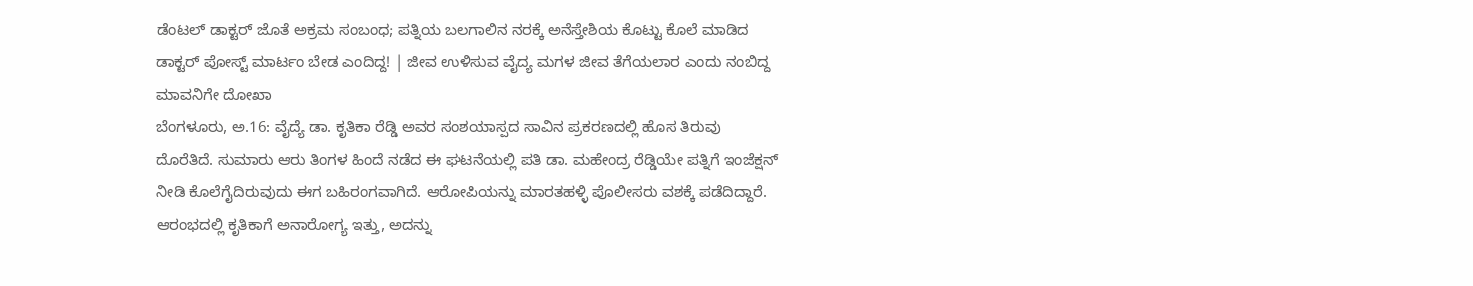ಡೆಂಟಲ್ ಡಾಕ್ಟರ್ ಜೊತೆ ಅಕ್ರಮ ಸಂಬಂಧ; ಪತ್ನಿಯ ಬಲಗಾಲಿನ ನರಕ್ಕೆ ಅನೆಸ್ತೇಶಿಯ ಕೊಟ್ಟು ಕೊಲೆ ಮಾಡಿದ ಡಾಕ್ಟರ್ ಪೋಸ್ಟ್ ಮಾರ್ಟಂ ಬೇಡ ಎಂದಿದ್ದ! | ಜೀವ ಉಳಿಸುವ ವೈದ್ಯ ಮಗಳ ಜೀವ ತೆಗೆಯಲಾರ ಎಂದು ನಂಬಿದ್ದ ಮಾವನಿಗೇ ದೋಖಾ
ಬೆಂಗಳೂರು, ಅ.16: ವೈದ್ಯೆ ಡಾ. ಕೃತಿಕಾ ರೆಡ್ಡಿ ಅವರ ಸಂಶಯಾಸ್ಪದ ಸಾವಿನ ಪ್ರಕರಣದಲ್ಲಿ ಹೊಸ ತಿರುವು ದೊರೆತಿದೆ. ಸುಮಾರು ಆರು ತಿಂಗಳ ಹಿಂದೆ ನಡೆದ ಈ ಘಟನೆಯಲ್ಲಿ ಪತಿ ಡಾ. ಮಹೇಂದ್ರ ರೆಡ್ಡಿಯೇ ಪತ್ನಿಗೆ ಇಂಜೆಕ್ಷನ್ ನೀಡಿ ಕೊಲೆಗೈದಿರುವುದು ಈಗ ಬಹಿರಂಗವಾಗಿದೆ. ಆರೋಪಿಯನ್ನು ಮಾರತಹಳ್ಳಿ ಪೊಲೀಸರು ವಶಕ್ಕೆ ಪಡೆದಿದ್ದಾರೆ.
ಆರಂಭದಲ್ಲಿ ಕೃತಿಕಾಗೆ ಅನಾರೋಗ್ಯ ಇತ್ತು, ಅದನ್ನು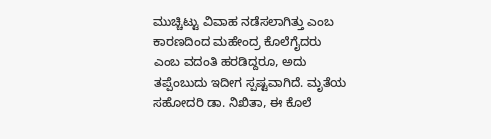ಮುಚ್ಚಿಟ್ಟು ವಿವಾಹ ನಡೆಸಲಾಗಿತ್ತು ಎಂಬ ಕಾರಣದಿಂದ ಮಹೇಂದ್ರ ಕೊಲೆಗೈದರು ಎಂಬ ವದಂತಿ ಹರಡಿದ್ದರೂ, ಅದು ತಪ್ಪೆಂಬುದು ಇದೀಗ ಸ್ಪಷ್ಟವಾಗಿದೆ. ಮೃತೆಯ ಸಹೋದರಿ ಡಾ. ನಿಖಿತಾ, ಈ ಕೊಲೆ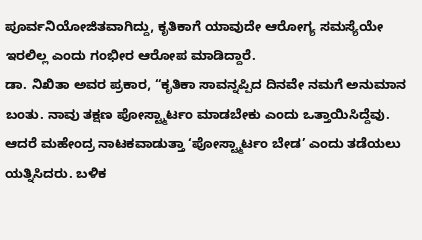ಪೂರ್ವನಿಯೋಜಿತವಾಗಿದ್ದು, ಕೃತಿಕಾಗೆ ಯಾವುದೇ ಆರೋಗ್ಯ ಸಮಸ್ಯೆಯೇ ಇರಲಿಲ್ಲ ಎಂದು ಗಂಭೀರ ಆರೋಪ ಮಾಡಿದ್ದಾರೆ.
ಡಾ. ನಿಖಿತಾ ಅವರ ಪ್ರಕಾರ, “ಕೃತಿಕಾ ಸಾವನ್ನಪ್ಪಿದ ದಿನವೇ ನಮಗೆ ಅನುಮಾನ ಬಂತು. ನಾವು ತಕ್ಷಣ ಪೋಸ್ಟ್ಮಾರ್ಟಂ ಮಾಡಬೇಕು ಎಂದು ಒತ್ತಾಯಿಸಿದ್ದೆವು. ಆದರೆ ಮಹೇಂದ್ರ ನಾಟಕವಾಡುತ್ತಾ ‘ಪೋಸ್ಟ್ಮಾರ್ಟಂ ಬೇಡ’ ಎಂದು ತಡೆಯಲು ಯತ್ನಿಸಿದರು. ಬಳಿಕ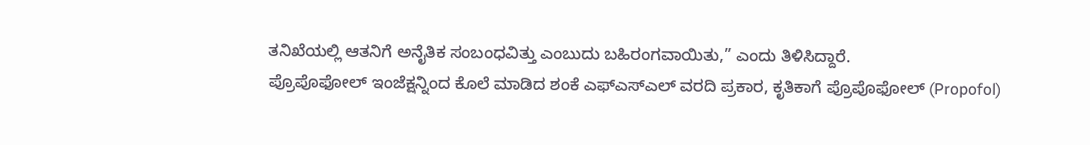ತನಿಖೆಯಲ್ಲಿ ಆತನಿಗೆ ಅನೈತಿಕ ಸಂಬಂಧವಿತ್ತು ಎಂಬುದು ಬಹಿರಂಗವಾಯಿತು,” ಎಂದು ತಿಳಿಸಿದ್ದಾರೆ.
ಪ್ರೊಪೊಫೋಲ್ ಇಂಜೆಕ್ಷನ್ನಿಂದ ಕೊಲೆ ಮಾಡಿದ ಶಂಕೆ ಎಫ್ಎಸ್ಎಲ್ ವರದಿ ಪ್ರಕಾರ, ಕೃತಿಕಾಗೆ ಪ್ರೊಪೊಫೋಲ್ (Propofol)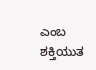ಎಂಬ ಶಕ್ತಿಯುತ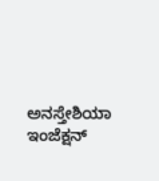ಅನಸ್ತೇಶಿಯಾ ಇಂಜೆಕ್ಷನ್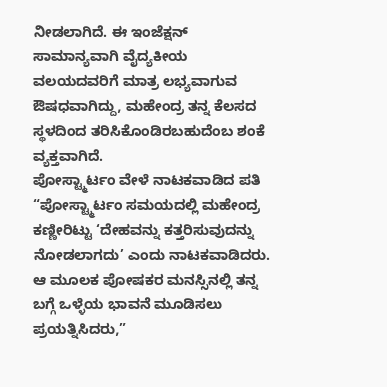ನೀಡಲಾಗಿದೆ. ಈ ಇಂಜೆಕ್ಷನ್ ಸಾಮಾನ್ಯವಾಗಿ ವೈದ್ಯಕೀಯ ವಲಯದವರಿಗೆ ಮಾತ್ರ ಲಭ್ಯವಾಗುವ ಔಷಧವಾಗಿದ್ದು, ಮಹೇಂದ್ರ ತನ್ನ ಕೆಲಸದ ಸ್ಥಳದಿಂದ ತರಿಸಿಕೊಂಡಿರಬಹುದೆಂಬ ಶಂಕೆ ವ್ಯಕ್ತವಾಗಿದೆ.
ಪೋಸ್ಟ್ಮಾರ್ಟಂ ವೇಳೆ ನಾಟಕವಾಡಿದ ಪತಿ “ಪೋಸ್ಟ್ಮಾರ್ಟಂ ಸಮಯದಲ್ಲಿ ಮಹೇಂದ್ರ ಕಣ್ಣೀರಿಟ್ಟು ‘ದೇಹವನ್ನು ಕತ್ತರಿಸುವುದನ್ನು ನೋಡಲಾಗದು’ ಎಂದು ನಾಟಕವಾಡಿದರು. ಆ ಮೂಲಕ ಪೋಷಕರ ಮನಸ್ಸಿನಲ್ಲಿ ತನ್ನ ಬಗ್ಗೆ ಒಳ್ಳೆಯ ಭಾವನೆ ಮೂಡಿಸಲು ಪ್ರಯತ್ನಿಸಿದರು,”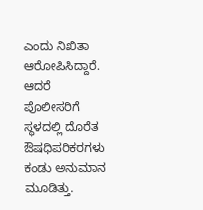ಎಂದು ನಿಖಿತಾ ಆರೋಪಿಸಿದ್ದಾರೆ.
ಆದರೆ ಪೊಲೀಸರಿಗೆ ಸ್ಥಳದಲ್ಲಿ ದೊರೆತ ಔಷಧಿಪರಿಕರಗಳು ಕಂಡು ಅನುಮಾನ ಮೂಡಿತ್ತು.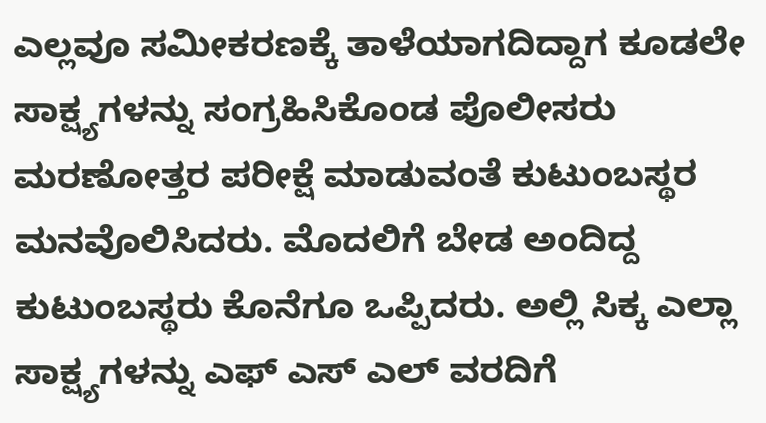ಎಲ್ಲವೂ ಸಮೀಕರಣಕ್ಕೆ ತಾಳೆಯಾಗದಿದ್ದಾಗ ಕೂಡಲೇ ಸಾಕ್ಷ್ಯಗಳನ್ನು ಸಂಗ್ರಹಿಸಿಕೊಂಡ ಪೊಲೀಸರು ಮರಣೋತ್ತರ ಪರೀಕ್ಷೆ ಮಾಡುವಂತೆ ಕುಟುಂಬಸ್ಥರ ಮನವೊಲಿಸಿದರು. ಮೊದಲಿಗೆ ಬೇಡ ಅಂದಿದ್ದ ಕುಟುಂಬಸ್ಥರು ಕೊನೆಗೂ ಒಪ್ಪಿದರು. ಅಲ್ಲಿ ಸಿಕ್ಕ ಎಲ್ಲಾ ಸಾಕ್ಷ್ಯಗಳನ್ನು ಎಫ್ ಎಸ್ ಎಲ್ ವರದಿಗೆ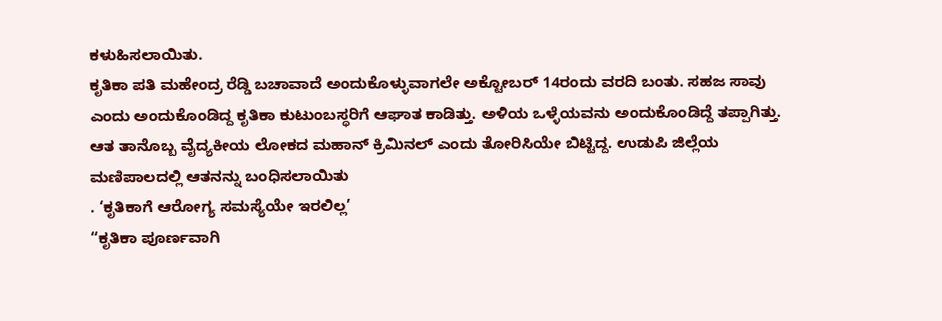ಕಳುಹಿಸಲಾಯಿತು.
ಕೃತಿಕಾ ಪತಿ ಮಹೇಂದ್ರ ರೆಡ್ಡಿ ಬಚಾವಾದೆ ಅಂದುಕೊಳ್ಳುವಾಗಲೇ ಅಕ್ಟೋಬರ್ 14ರಂದು ವರದಿ ಬಂತು. ಸಹಜ ಸಾವು ಎಂದು ಅಂದುಕೊಂಡಿದ್ದ ಕೃತಿಕಾ ಕುಟುಂಬಸ್ಥರಿಗೆ ಆಘಾತ ಕಾಡಿತ್ತು. ಅಳಿಯ ಒಳ್ಳೆಯವನು ಅಂದುಕೊಂಡಿದ್ದೆ ತಪ್ಪಾಗಿತ್ತು. ಆತ ತಾನೊಬ್ಬ ವೈದ್ಯಕೀಯ ಲೋಕದ ಮಹಾನ್ ಕ್ರಿಮಿನಲ್ ಎಂದು ತೋರಿಸಿಯೇ ಬಿಟ್ಟಿದ್ದ. ಉಡುಪಿ ಜಿಲ್ಲೆಯ ಮಣಿಪಾಲದಲ್ಲಿ ಆತನನ್ನು ಬಂಧಿಸಲಾಯಿತು
. ‘ಕೃತಿಕಾಗೆ ಆರೋಗ್ಯ ಸಮಸ್ಯೆಯೇ ಇರಲಿಲ್ಲ’
“ಕೃತಿಕಾ ಪೂರ್ಣವಾಗಿ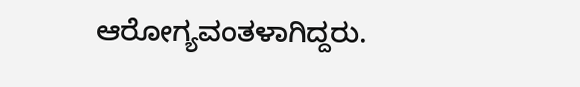ಆರೋಗ್ಯವಂತಳಾಗಿದ್ದರು.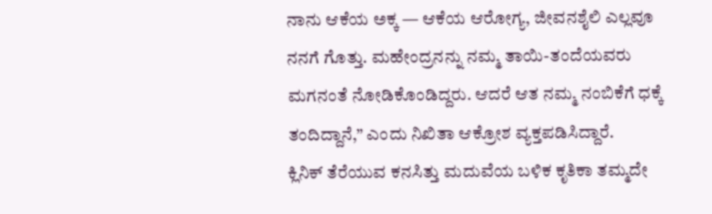ನಾನು ಆಕೆಯ ಅಕ್ಕ — ಆಕೆಯ ಆರೋಗ್ಯ, ಜೀವನಶೈಲಿ ಎಲ್ಲವೂ ನನಗೆ ಗೊತ್ತು. ಮಹೇಂದ್ರನನ್ನು ನಮ್ಮ ತಾಯಿ-ತಂದೆಯವರು ಮಗನಂತೆ ನೋಡಿಕೊಂಡಿದ್ದರು. ಆದರೆ ಆತ ನಮ್ಮ ನಂಬಿಕೆಗೆ ಧಕ್ಕೆ ತಂದಿದ್ದಾನೆ,” ಎಂದು ನಿಖಿತಾ ಆಕ್ರೋಶ ವ್ಯಕ್ತಪಡಿಸಿದ್ದಾರೆ.
ಕ್ಲಿನಿಕ್ ತೆರೆಯುವ ಕನಸಿತ್ತು ಮದುವೆಯ ಬಳಿಕ ಕೃತಿಕಾ ತಮ್ಮದೇ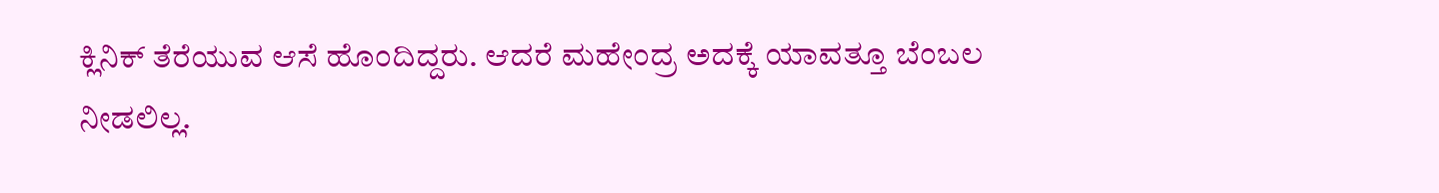ಕ್ಲಿನಿಕ್ ತೆರೆಯುವ ಆಸೆ ಹೊಂದಿದ್ದರು. ಆದರೆ ಮಹೇಂದ್ರ ಅದಕ್ಕೆ ಯಾವತ್ತೂ ಬೆಂಬಲ ನೀಡಲಿಲ್ಲ.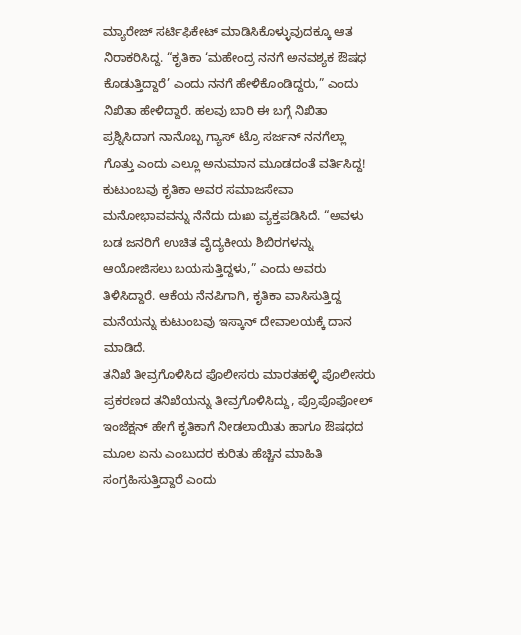ಮ್ಯಾರೇಜ್ ಸರ್ಟಿಫಿಕೇಟ್ ಮಾಡಿಸಿಕೊಳ್ಳುವುದಕ್ಕೂ ಆತ ನಿರಾಕರಿಸಿದ್ದ. “ಕೃತಿಕಾ ‘ಮಹೇಂದ್ರ ನನಗೆ ಅನವಶ್ಯಕ ಔಷಧ ಕೊಡುತ್ತಿದ್ದಾರೆ’ ಎಂದು ನನಗೆ ಹೇಳಿಕೊಂಡಿದ್ದರು,” ಎಂದು ನಿಖಿತಾ ಹೇಳಿದ್ದಾರೆ. ಹಲವು ಬಾರಿ ಈ ಬಗ್ಗೆ ನಿಖಿತಾ ಪ್ರಶ್ನಿಸಿದಾಗ ನಾನೊಬ್ಬ ಗ್ಯಾಸ್ ಟ್ರೊ ಸರ್ಜನ್ ನನಗೆಲ್ಲಾ ಗೊತ್ತು ಎಂದು ಎಲ್ಲೂ ಅನುಮಾನ ಮೂಡದಂತೆ ವರ್ತಿಸಿದ್ದ!
ಕುಟುಂಬವು ಕೃತಿಕಾ ಅವರ ಸಮಾಜಸೇವಾ ಮನೋಭಾವವನ್ನು ನೆನೆದು ದುಃಖ ವ್ಯಕ್ತಪಡಿಸಿದೆ. “ಅವಳು ಬಡ ಜನರಿಗೆ ಉಚಿತ ವೈದ್ಯಕೀಯ ಶಿಬಿರಗಳನ್ನು ಆಯೋಜಿಸಲು ಬಯಸುತ್ತಿದ್ದಳು,” ಎಂದು ಅವರು ತಿಳಿಸಿದ್ದಾರೆ. ಆಕೆಯ ನೆನಪಿಗಾಗಿ, ಕೃತಿಕಾ ವಾಸಿಸುತ್ತಿದ್ದ ಮನೆಯನ್ನು ಕುಟುಂಬವು ಇಸ್ಕಾನ್ ದೇವಾಲಯಕ್ಕೆ ದಾನ ಮಾಡಿದೆ.
ತನಿಖೆ ತೀವ್ರಗೊಳಿಸಿದ ಪೊಲೀಸರು ಮಾರತಹಳ್ಳಿ ಪೊಲೀಸರು ಪ್ರಕರಣದ ತನಿಖೆಯನ್ನು ತೀವ್ರಗೊಳಿಸಿದ್ದು, ಪ್ರೊಪೊಫೋಲ್ ಇಂಜೆಕ್ಷನ್ ಹೇಗೆ ಕೃತಿಕಾಗೆ ನೀಡಲಾಯಿತು ಹಾಗೂ ಔಷಧದ ಮೂಲ ಏನು ಎಂಬುದರ ಕುರಿತು ಹೆಚ್ಚಿನ ಮಾಹಿತಿ ಸಂಗ್ರಹಿಸುತ್ತಿದ್ದಾರೆ ಎಂದು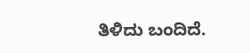ತಿಳಿದು ಬಂದಿದೆ.